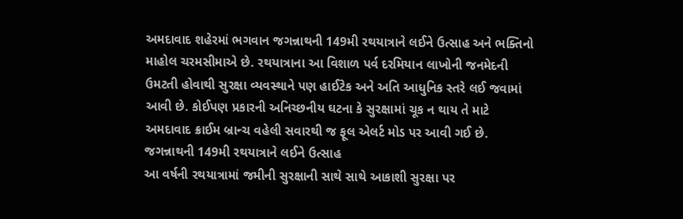અમદાવાદ શહેરમાં ભગવાન જગન્નાથની 149મી રથયાત્રાને લઈને ઉત્સાહ અને ભક્તિનો માહોલ ચરમસીમાએ છે. રથયાત્રાના આ વિશાળ પર્વ દરમિયાન લાખોની જનમેદની ઉમટતી હોવાથી સુરક્ષા વ્યવસ્થાને પણ હાઈટેક અને અતિ આધુનિક સ્તરે લઈ જવામાં આવી છે. કોઈપણ પ્રકારની અનિચ્છનીય ઘટના કે સુરક્ષામાં ચૂક ન થાય તે માટે અમદાવાદ ક્રાઈમ બ્રાન્ચ વહેલી સવારથી જ ફૂલ એલર્ટ મોડ પર આવી ગઈ છે.
જગન્નાથની 149મી રથયાત્રાને લઈને ઉત્સાહ
આ વર્ષની રથયાત્રામાં જમીની સુરક્ષાની સાથે સાથે આકાશી સુરક્ષા પર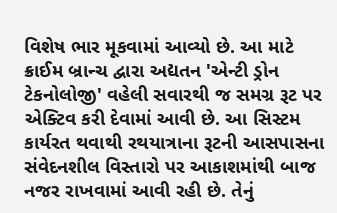વિશેષ ભાર મૂકવામાં આવ્યો છે. આ માટે ક્રાઈમ બ્રાન્ચ દ્વારા અદ્યતન 'એન્ટી ડ્રોન ટેકનોલોજી' વહેલી સવારથી જ સમગ્ર રૂટ પર એક્ટિવ કરી દેવામાં આવી છે. આ સિસ્ટમ કાર્યરત થવાથી રથયાત્રાના રૂટની આસપાસના સંવેદનશીલ વિસ્તારો પર આકાશમાંથી બાજ નજર રાખવામાં આવી રહી છે. તેનું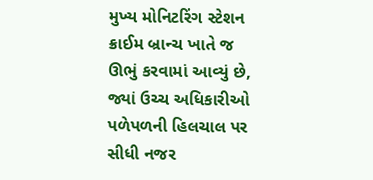મુખ્ય મોનિટરિંગ સ્ટેશન ક્રાઈમ બ્રાન્ચ ખાતે જ ઊભું કરવામાં આવ્યું છે, જ્યાં ઉચ્ચ અધિકારીઓ પળેપળની હિલચાલ પર સીધી નજર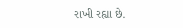રાખી રહ્યા છે.